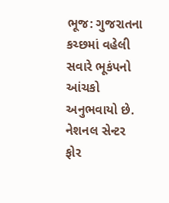ભૂજ: ગુજરાતના કચ્છમાં વહેલી સવારે ભૂકંપનો આંચકો અનુભવાયો છે. નેશનલ સેન્ટર ફોર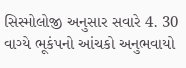સિસ્મોલોજી અનુસાર સવારે 4. 30 વાગ્યે ભૂકંપનો આંચકો અનુભવાયો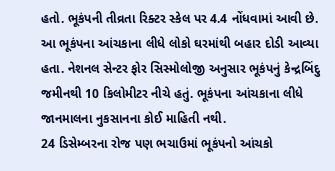હતો. ભૂકંપની તીવ્રતા રિક્ટર સ્કેલ પર 4.4 નોંધવામાં આવી છે. આ ભૂકંપના આંચકાના લીધે લોકો ઘરમાંથી બહાર દોડી આવ્યા હતા. નેશનલ સેન્ટર ફોર સિસ્મોલોજી અનુસાર ભૂકંપનું કેન્દ્રબિંદુ જમીનથી 10 કિલોમીટર નીચે હતું. ભૂકંપના આંચકાના લીધે જાનમાલના નુકસાનના કોઈ માહિતી નથી.
24 ડિસેમ્બરના રોજ પણ ભચાઉમાં ભૂકંપનો આંચકો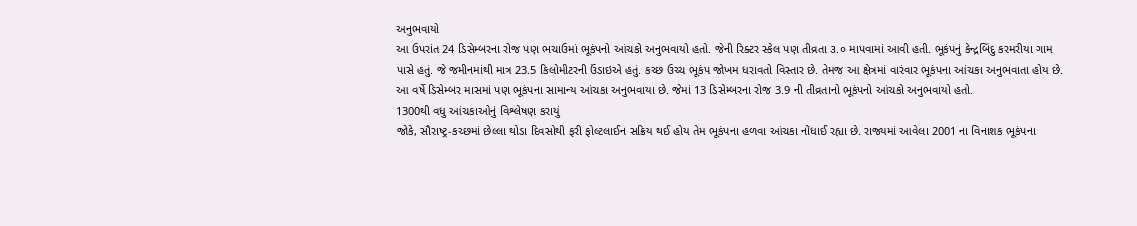અનુભવાયો
આ ઉપરાંત 24 ડિસેમ્બરના રોજ પણ ભચાઉમાં ભૂકંપનો આંચકો અનુભવાયો હતો. જેની રિક્ટર સ્કેલ પણ તીવ્રતા ૩.૦ માપવામાં આવી હતી. ભૂકંપનું કેન્દ્રબિંદુ કરમરીયા ગામ પાસે હતું. જે જમીનમાંથી માત્ર 23.5 કિલોમીટરની ઉંડાઇએ હતું. કચ્છ ઉચ્ચ ભૂકંપ જોખમ ધરાવતો વિસ્તાર છે. તેમજ આ ક્ષેત્રમાં વારંવાર ભૂકંપના આંચકા અનુભવાતા હોય છે. આ વર્ષે ડિસેમ્બર માસમાં પણ ભૂકંપના સામાન્ય આંચકા અનુભવાયા છે. જેમાં 13 ડિસેમ્બરના રોજ 3.9 ની તીવ્રતાનો ભૂકંપનો આંચકો અનુભવાયો હતો.
1300થી વધુ આંચકાઓનું વિશ્લેષણ કરાયું
જોકે, સૌરાષ્ટ્ર-કચ્છમાં છેલ્લા થોડા દિવસોથી ફરી ફોલ્ટલાઈન સક્રિય થઈ હોય તેમ ભૂકંપના હળવા આંચકા નોંધાઈ રહ્યા છે. રાજ્યમાં આવેલા 2001 ના વિનાશક ભૂકંપના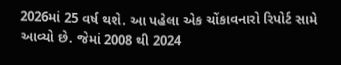2026માં 25 વર્ષ થશે. આ પહેલા એક ચોંકાવનારો રિપોર્ટ સામે આવ્યો છે. જેમાં 2008 થી 2024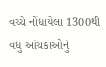વચ્ચે નોંધાયેલા 1300થી વધુ આંચકાઓનું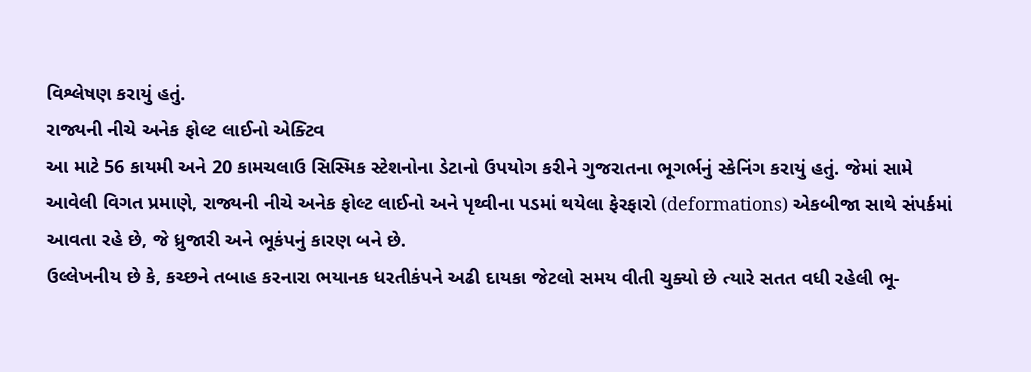વિશ્લેષણ કરાયું હતું.
રાજ્યની નીચે અનેક ફોલ્ટ લાઈનો એક્ટિવ
આ માટે 56 કાયમી અને 20 કામચલાઉ સિસ્મિક સ્ટેશનોના ડેટાનો ઉપયોગ કરીને ગુજરાતના ભૂગર્ભનું સ્કેનિંગ કરાયું હતું. જેમાં સામે આવેલી વિગત પ્રમાણે, રાજ્યની નીચે અનેક ફોલ્ટ લાઈનો અને પૃથ્વીના પડમાં થયેલા ફેરફારો (deformations) એકબીજા સાથે સંપર્કમાં આવતા રહે છે, જે ધ્રુજારી અને ભૂકંપનું કારણ બને છે.
ઉલ્લેખનીય છે કે, કચ્છને તબાહ કરનારા ભયાનક ધરતીકંપને અઢી દાયકા જેટલો સમય વીતી ચુક્યો છે ત્યારે સતત વધી રહેલી ભૂ-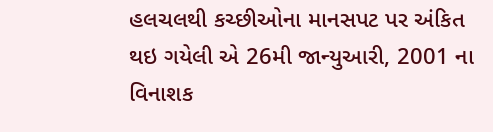હલચલથી કચ્છીઓના માનસપટ પર અંકિત થઇ ગયેલી એ 26મી જાન્યુઆરી, 2001 ના વિનાશક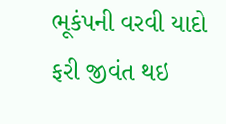ભૂકંપની વરવી યાદો ફરી જીવંત થઇ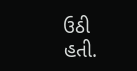ઉઠી હતી.